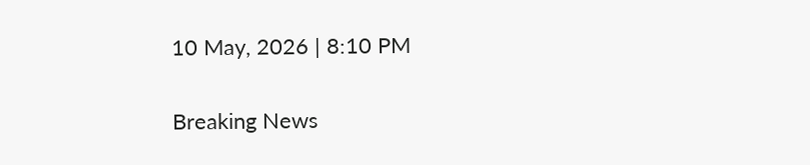10 May, 2026 | 8:10 PM

Breaking News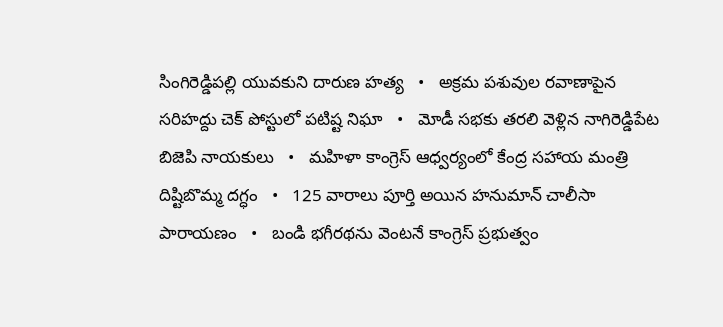సింగిరెడ్డిపల్లి యువకుని దారుణ హత్య   •   అక్రమ పశువుల రవాణాపైన సరిహద్దు చెక్ పోస్టులో పటిష్ట నిఘా   •   మోడీ సభకు తరలి వెళ్లిన నాగిరెడ్డిపేట బిజెపి నాయకులు   •   మహిళా కాంగ్రెస్ ఆధ్వర్యంలో కేంద్ర సహాయ మంత్రి దిష్టిబొమ్మ దగ్ధం   •   125 వారాలు పూర్తి అయిన హనుమాన్ చాలీసా పారాయణం   •   బండి భగీరథను వెంటనే కాంగ్రెస్ ప్రభుత్వం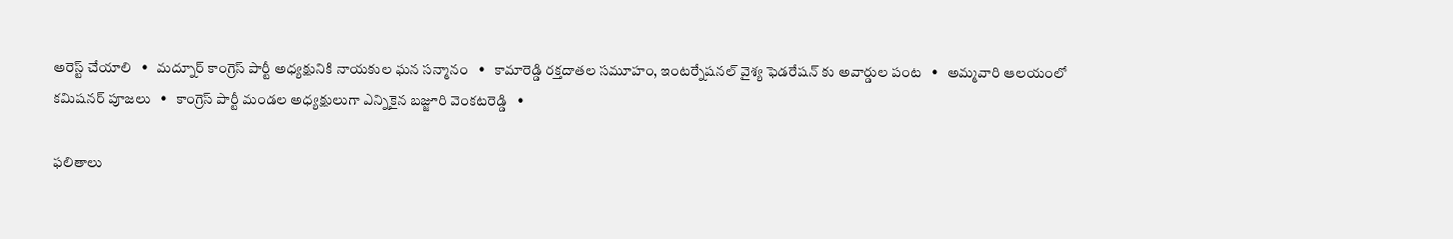అరెస్ట్ చేయాలి   •   మద్నూర్ కాంగ్రెస్ పార్టీ అధ్యక్షునికి నాయకుల ఘన సన్మానం   •   కామారెడ్డి రక్తదాతల సమూహం, ఇంటర్నేషనల్ వైశ్య ఫెడరేషన్ కు అవార్డుల పంట   •   అమ్మవారి ఆలయంలో కమిషనర్ పూజలు   •   కాంగ్రెస్ పార్టీ మండల అధ్యక్షులుగా ఎన్నికైన బజ్జూరి వెంకటరెడ్డి   •

ఫలితాలు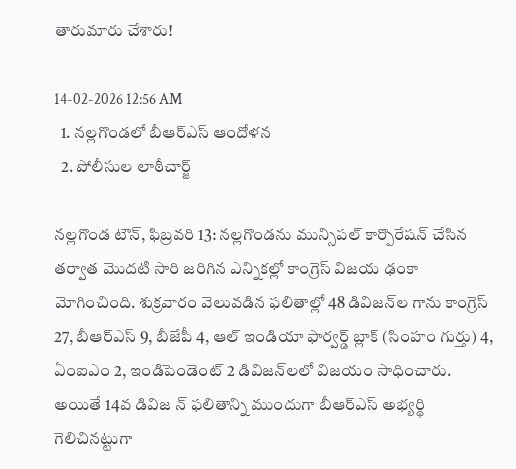తారుమారు చేశారు!

14-02-2026 12:56 AM
  1. నల్లగొండలో బీఆర్‌ఎస్ ఆందోళన
  2. పోలీసుల లాఠీచార్జ్

నల్లగొండ టౌన్, ఫిబ్రవరి 13: నల్లగొండను మున్సిపల్ కార్పొరేషన్ చేసిన తర్వాత మొదటి సారి జరిగిన ఎన్నికల్లో కాంగ్రెస్ విజయ ఢంకా మోగించింది. శుక్రవారం వెలువడిన ఫలితాల్లో 48 డివిజన్‌ల గాను కాంగ్రెస్ 27, బీఆర్‌ఎస్ 9, బీజేపీ 4, ఆల్ ఇండియా ఫార్వర్డ్ బ్లాక్ (సింహం గుర్తు) 4, ఏంఐఎం 2, ఇండిపెండెంట్ 2 డివిజన్‌లలో విజయం సాధించారు. అయితే 14వ డివిజ న్ ఫలితాన్ని ముందుగా బీఆర్‌ఎస్ అభ్యర్థి గెలిచినట్టుగా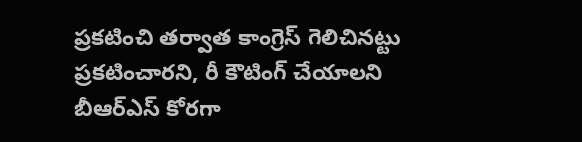ప్రకటించి తర్వాత కాంగ్రెస్ గెలిచినట్టు ప్రకటించారని, రీ కౌటింగ్ చేయాలని బీఆర్‌ఎస్ కోరగా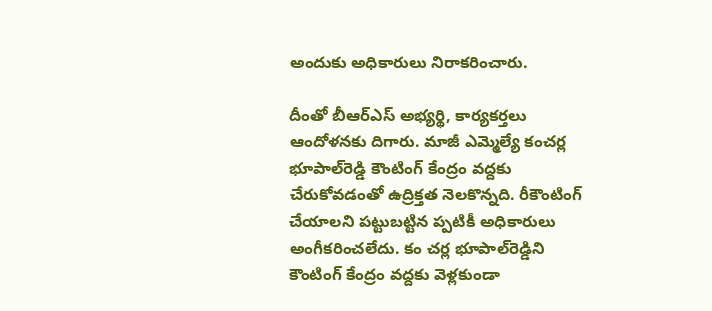అందుకు అధికారులు నిరాకరించారు.

దీంతో బీఆర్‌ఎస్ అభ్యర్థి, కార్యకర్తలు ఆందోళనకు దిగారు. మాజీ ఎమ్మెల్యే కంచర్ల భూపాల్‌రెడ్డి కౌంటింగ్ కేంద్రం వద్దకు చేరుకోవడంతో ఉద్రిక్తత నెలకొన్నది. రీకౌంటింగ్ చేయాలని పట్టుబట్టిన ప్పటికీ అధికారులు అంగీకరించలేదు. కం చర్ల భూపాల్‌రెడ్డిని కౌంటింగ్ కేంద్రం వద్దకు వెళ్లకుండా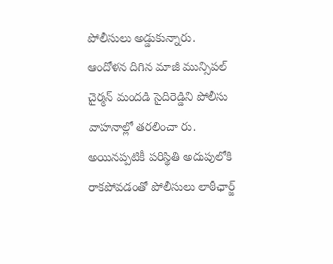పోలీసులు అడ్డుకున్నారు. ఆందోళన దిగిన మాజీ మున్సిపల్ చైర్మన్ మందడి సైదిరెడ్డిని పోలీసు వాహనాల్లో తరలించా రు. అయినప్పటికీ పరిస్థితి అదుపులోకి రాకపోవడంతో పోలీసులు లాఠీఛార్జ్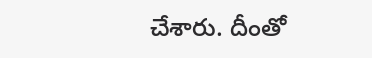చేశారు. దీంతో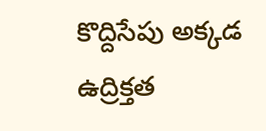కొద్దిసేపు అక్కడ ఉద్రిక్తత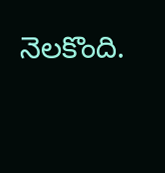నెలకొంది.